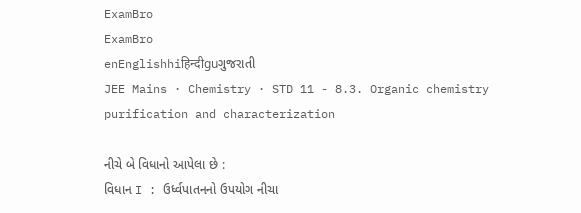ExamBro
ExamBro
enEnglishhiहिन्दीguગુજરાતી
JEE Mains · Chemistry · STD 11 - 8.3. Organic chemistry purification and characterization

નીચે બે વિધાનો આપેલા છે :
વિધાન I : ઉર્ધ્વપાતનનો ઉપયોગ નીચા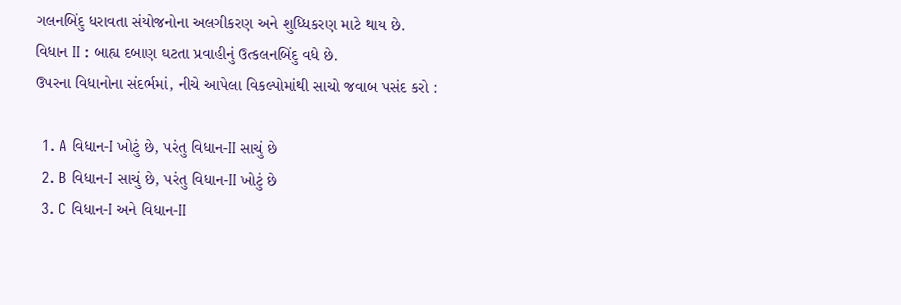ગલનબિંદુ ધરાવતા સંયોજનોના અલગીકરણ અને શુધ્ધિકરણ માટે થાય છે.
વિધાન II : બાહ્ય દબાણ ઘટતા પ્રવાહીનું ઉત્કલનબિંદુ વધે છે.
ઉપરના વિધાનોના સંદર્ભમાં, નીચે આપેલા વિકલ્પોમાંથી સાચો જવાબ પસંદ કરો :

  1. A વિધાન-I ખોટું છે, પરંતુ વિધાન-II સાચું છે
  2. B વિધાન-I સાચું છે, પરંતુ વિધાન-II ખોટું છે
  3. C વિધાન-I અને વિધાન-II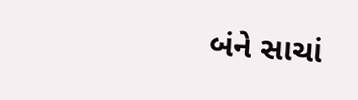બંને સાચાં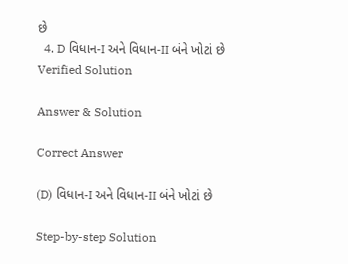છે
  4. D વિધાન-I અને વિધાન-II બંને ખોટાં છે
Verified Solution

Answer & Solution

Correct Answer

(D) વિધાન-I અને વિધાન-II બંને ખોટાં છે

Step-by-step Solution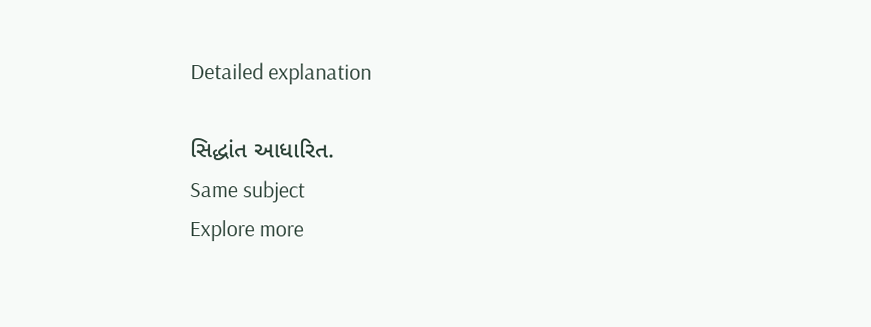Detailed explanation

સિદ્ધાંત આધારિત.
Same subject
Explore more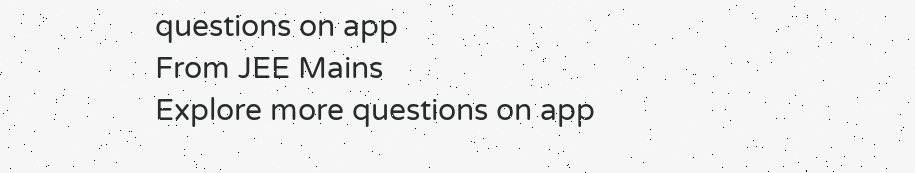questions on app
From JEE Mains
Explore more questions on app